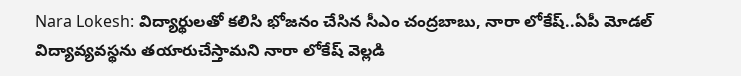Nara Lokesh: విద్యార్థులతో కలిసి భోజనం చేసిన సీఎం చంద్రబాబు, నారా లోకేష్..ఏపీ మోడల్ విద్యావ్యవస్థను తయారుచేస్తామని నారా లోకేష్ వెల్లడి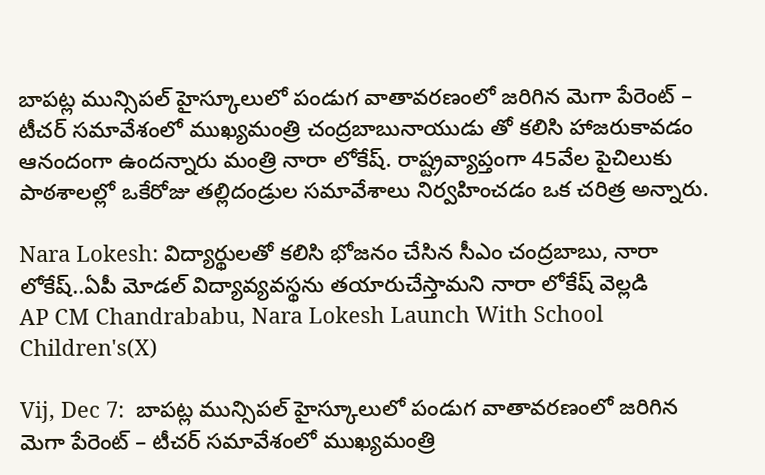బాపట్ల మున్సిపల్ హైస్కూలులో పండుగ వాతావరణంలో జరిగిన మెగా పేరెంట్ – టీచర్ సమావేశంలో ముఖ్యమంత్రి చంద్రబాబునాయుడు తో కలిసి హాజరుకావడం ఆనందంగా ఉందన్నారు మంత్రి నారా లోకేష్. రాష్ట్రవ్యాప్తంగా 45వేల పైచిలుకు పాఠశాలల్లో ఒకేరోజు తల్లిదండ్రుల సమావేశాలు నిర్వహించడం ఒక చరిత్ర అన్నారు.

Nara Lokesh: విద్యార్థులతో కలిసి భోజనం చేసిన సీఎం చంద్రబాబు, నారా లోకేష్..ఏపీ మోడల్ విద్యావ్యవస్థను తయారుచేస్తామని నారా లోకేష్ వెల్లడి
AP CM Chandrababu, Nara Lokesh Launch With School Children's(X)

Vij, Dec 7:  బాపట్ల మున్సిపల్ హైస్కూలులో పండుగ వాతావరణంలో జరిగిన మెగా పేరెంట్ – టీచర్ సమావేశంలో ముఖ్యమంత్రి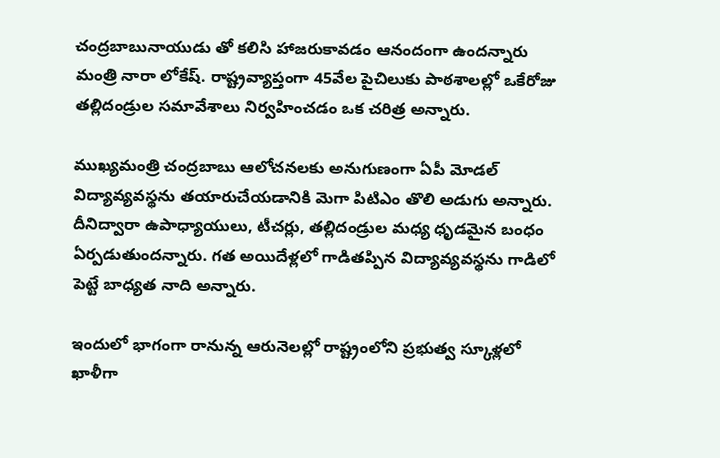చంద్రబాబునాయుడు తో కలిసి హాజరుకావడం ఆనందంగా ఉందన్నారు మంత్రి నారా లోకేష్. రాష్ట్రవ్యాప్తంగా 45వేల పైచిలుకు పాఠశాలల్లో ఒకేరోజు తల్లిదండ్రుల సమావేశాలు నిర్వహించడం ఒక చరిత్ర అన్నారు.

ముఖ్యమంత్రి చంద్రబాబు ఆలోచనలకు అనుగుణంగా ఏపీ మోడల్ విద్యావ్యవస్థను తయారుచేయడానికి మెగా పిటిఎం తొలి అడుగు అన్నారు. దీనిద్వారా ఉపాధ్యాయులు, టీచర్లు, తల్లిదండ్రుల మధ్య ధృడమైన బంధం ఏర్పడుతుందన్నారు. గత అయిదేళ్లలో గాడితప్పిన విద్యావ్యవస్థను గాడిలో పెట్టే బాధ్యత నాది అన్నారు.

ఇందులో భాగంగా రానున్న ఆరునెలల్లో రాష్ట్రంలోని ప్రభుత్వ స్కూళ్లలో ఖాళీగా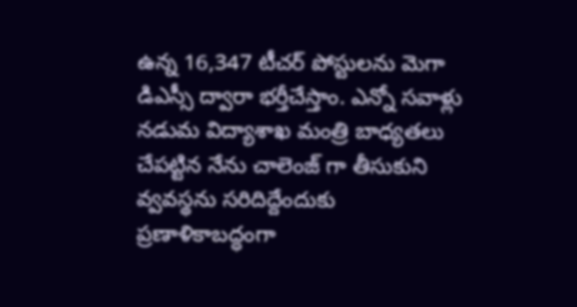ఉన్న 16,347 టీచర్ పోస్టులను మెగా డిఎస్సీ ద్వారా భర్తీచేస్తాం. ఎన్నో సవాళ్లు నడుమ విద్యాశాఖ మంత్రి బాధ్యతలు చేపట్టిన నేను చాలెంజ్ గా తీసుకుని వ్వవస్థను సరిదిద్దేందుకు ప్రణాళికాబద్ధంగా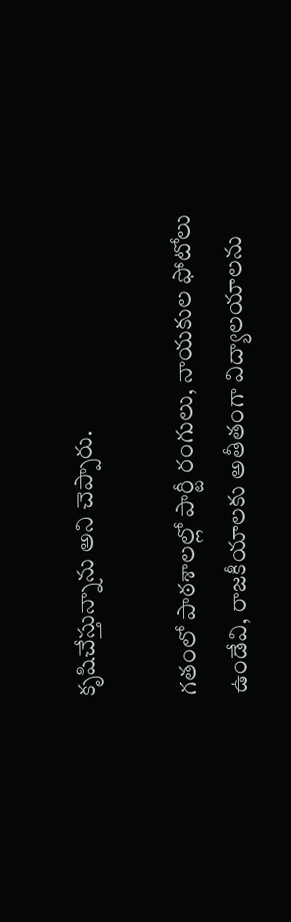కృషిచేస్తున్నాను అని చెప్పారు.

గతంలో పాఠశాలల్లో పార్టీ రంగులు, నాయకుల ఫోటోలు ఉండేవి, రాజకీయాలకు అతీతంగా విద్యాలయాలను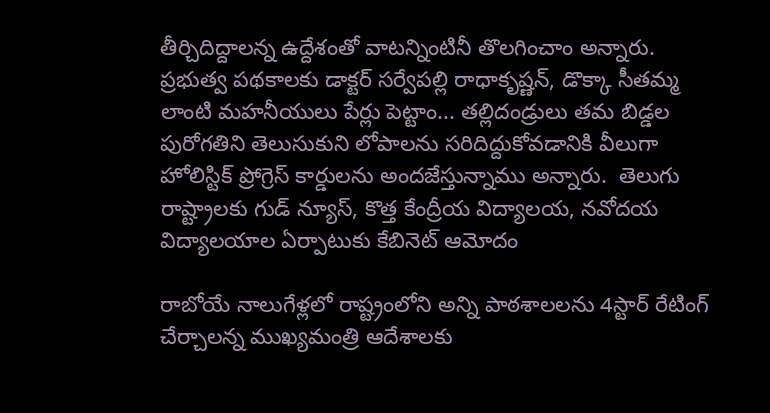తీర్చిదిద్దాలన్న ఉద్దేశంతో వాటన్నింటినీ తొలగించాం అన్నారు. ప్రభుత్వ పథకాలకు డాక్టర్ సర్వేపల్లి రాధాకృష్ణన్, డొక్కా సీతమ్మ లాంటి మహనీయులు పేర్లు పెట్టాం... తల్లిదండ్రులు తమ బిడ్డల పురోగతిని తెలుసుకుని లోపాలను సరిదిద్దుకోవడానికి వీలుగా హోలిస్టిక్ ప్రోగ్రెస్ కార్డులను అందజేస్తున్నాము అన్నారు.  తెలుగు రాష్ట్రాల‌కు గుడ్ న్యూస్, కొత్త కేంద్రీయ విద్యాల‌య‌, న‌వోద‌య విద్యాల‌యాల ఏర్పాటుకు కేబినెట్ ఆమోదం

రాబోయే నాలుగేళ్లలో రాష్ట్రంలోని అన్ని పాఠశాలలను 4స్టార్ రేటింగ్ చేర్చాలన్న ముఖ్యమంత్రి ఆదేశాలకు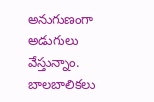అనుగుణంగా అడుగులు వేస్తున్నాం. బాలబాలికలు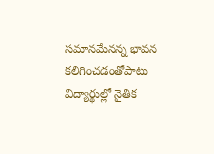సమానమేనన్న భావన కలిగించడంతోపాటు విద్యార్థుల్లో నైతిక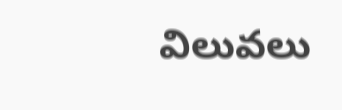విలువలు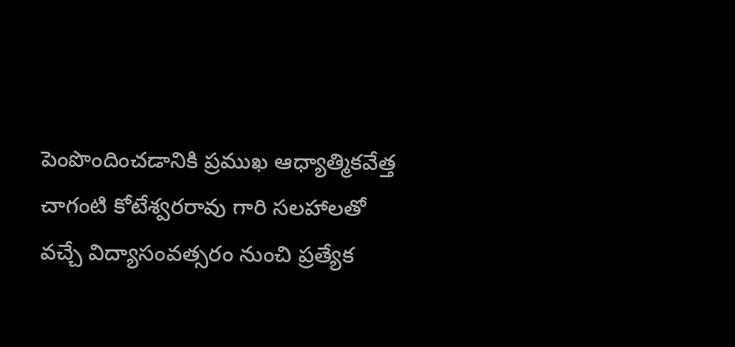పెంపొందించడానికి ప్రముఖ ఆధ్యాత్మికవేత్త చాగంటి కోటేశ్వరరావు గారి సలహాలతో వచ్చే విద్యాసంవత్సరం నుంచి ప్రత్యేక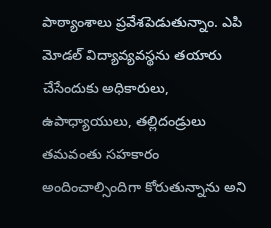పాఠ్యాంశాలు ప్రవేశపెడుతున్నాం. ఎపి మోడల్ విద్యావ్యవస్థను తయారు చేసేందుకు అధికారులు, ఉపాధ్యాయులు, తల్లిదండ్రులు తమవంతు సహకారం అందించాల్సిందిగా కోరుతున్నాను అని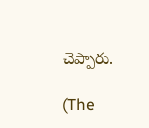చెప్పారు.

(The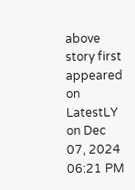above story first appeared on LatestLY on Dec 07, 2024 06:21 PM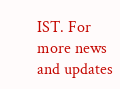IST. For more news and updates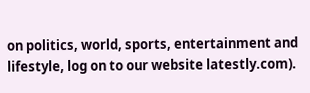on politics, world, sports, entertainment and lifestyle, log on to our website latestly.com).